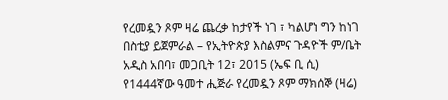የረመዷን ጾም ዛሬ ጨረቃ ከታየች ነገ ፣ ካልሆነ ግን ከነገ በስቲያ ይጀምራል – የኢትዮጵያ እስልምና ጉዳዮች ም/ቤት
አዲስ አበባ፣ መጋቢት 12፣ 2015 (ኤፍ ቢ ሲ) የ1444ኛው ዓመተ ሒጅራ የረመዷን ጾም ማክሰኞ (ዛሬ)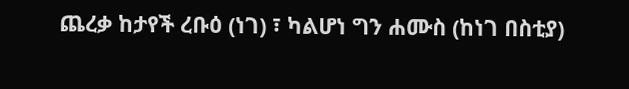ጨረቃ ከታየች ረቡዕ (ነገ) ፣ ካልሆነ ግን ሐሙስ (ከነገ በስቲያ)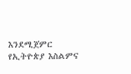እንደሚጀምር የኢትዮጵያ እስልምና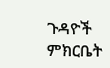ጉዳዮች ምክርቤት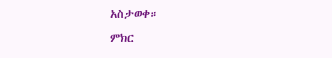አስታወቀ።
ምክር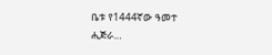ቤቱ የ1444ኛው ዓመተ ሒጅራ…